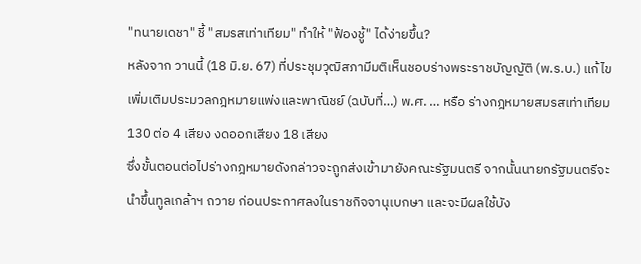"ทนายเดชา" ชี้ "สมรสเท่าเทียม" ทำให้ "ฟ้องชู้" ได้ง่ายขึ้น?
หลังจาก วานนี้ (18 มิ.ย. 67) ที่ประชุมวุฒิสภามีมติเห็นชอบร่างพระราชบัญญัติ (พ.ร.บ.) แก้ไขเพิ่มเติมประมวลกฎหมายแพ่งและพาณิชย์ (ฉบับที่…) พ.ศ. … หรือ ร่างกฎหมายสมรสเท่าเทียม 130 ต่อ 4 เสียง งดออกเสียง 18 เสียง
ซึ่งขั้นตอนต่อไปร่างกฎหมายดังกล่าวจะถูกส่งเข้ามายังคณะรัฐมนตรี จากนั้นนายกรัฐมนตรีจะนำขึ้นทูลเกล้าฯ ถวาย ก่อนประกาศลงในราชกิจจานุเบกษา และจะมีผลใช้บัง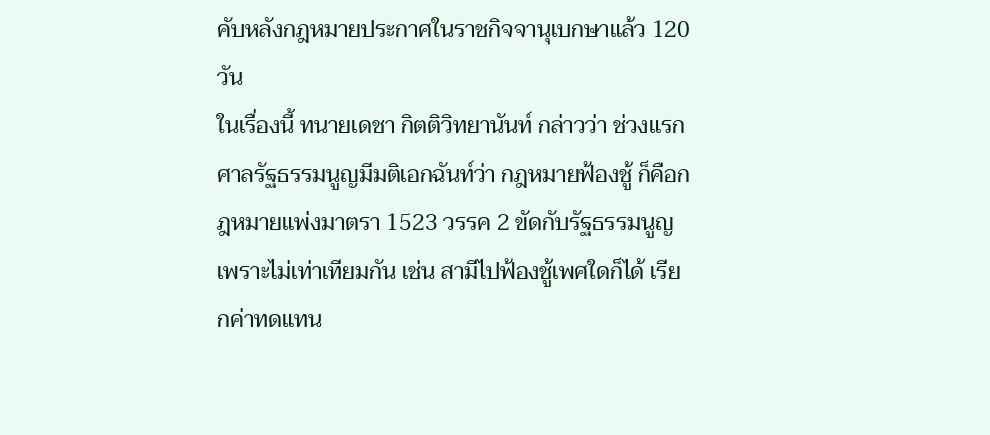คับหลังกฎหมายประกาศในราชกิจจานุเบกษาแล้ว 120 วัน
ในเรื่องนี้ ทนายเดชา กิตติวิทยานันท์ กล่าวว่า ช่วงแรก ศาลรัฐธรรมนูญมีมติเอกฉันท์ว่า กฎหมายฟ้องชู้ ก็คือกฎหมายแพ่งมาตรา 1523 วรรค 2 ขัดกับรัฐธรรมนูญ เพราะไม่เท่าเทียมกัน เช่น สามีไปฟ้องชู้เพศใดก็ได้ เรียกค่าทดแทน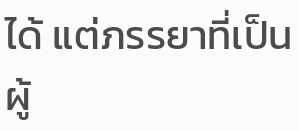ได้ แต่ภรรยาที่เป็นผู้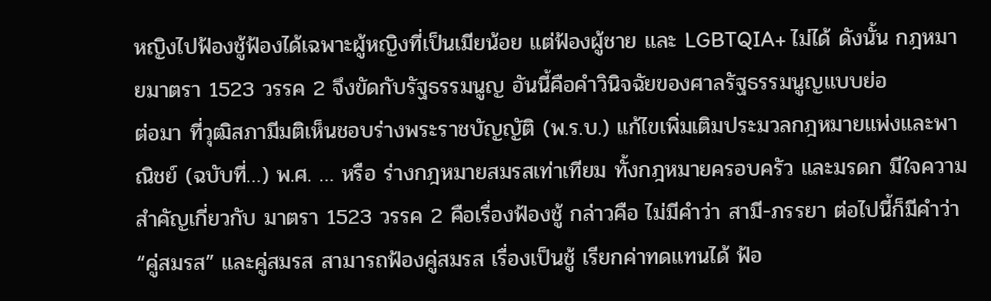หญิงไปฟ้องชู้ฟ้องได้เฉพาะผู้หญิงที่เป็นเมียน้อย แต่ฟ้องผู้ชาย และ LGBTQIA+ ไม่ได้ ดังนั้น กฎหมายมาตรา 1523 วรรค 2 จึงขัดกับรัฐธรรมนูญ อันนี้คือคำวินิจฉัยของศาลรัฐธรรมนูญแบบย่อ
ต่อมา ที่วุฒิสภามีมติเห็นชอบร่างพระราชบัญญัติ (พ.ร.บ.) แก้ไขเพิ่มเติมประมวลกฎหมายแพ่งและพาณิชย์ (ฉบับที่…) พ.ศ. … หรือ ร่างกฎหมายสมรสเท่าเทียม ทั้งกฎหมายครอบครัว และมรดก มีใจความสำคัญเกี่ยวกับ มาตรา 1523 วรรค 2 คือเรื่องฟ้องชู้ กล่าวคือ ไม่มีคำว่า สามี-ภรรยา ต่อไปนี้ก็มีคำว่า “คู่สมรส” และคู่สมรส สามารถฟ้องคู่สมรส เรื่องเป็นชู้ เรียกค่าทดแทนได้ ฟ้อ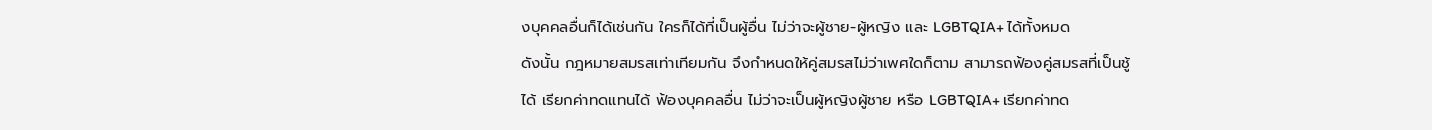งบุคคลอื่นก็ได้เช่นกัน ใครก็ได้ที่เป็นผู้อื่น ไม่ว่าจะผู้ชาย-ผู้หญิง และ LGBTQIA+ ได้ทั้งหมด
ดังนั้น กฎหมายสมรสเท่าเทียมกัน จึงกำหนดให้คู่สมรสไม่ว่าเพศใดก็ตาม สามารถฟ้องคู่สมรสที่เป็นชู้ได้ เรียกค่าทดแทนได้ ฟ้องบุคคลอื่น ไม่ว่าจะเป็นผู้หญิงผู้ชาย หรือ LGBTQIA+ เรียกค่าทด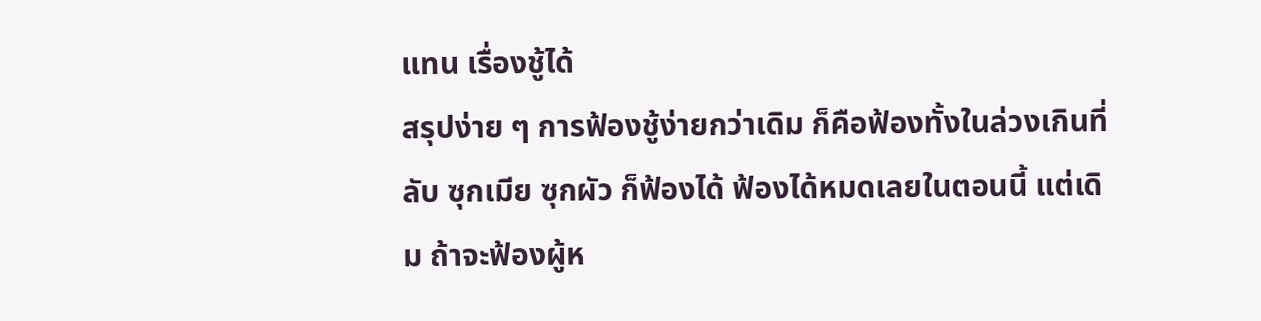แทน เรื่องชู้ได้
สรุปง่าย ๆ การฟ้องชู้ง่ายกว่าเดิม ก็คือฟ้องทั้งในล่วงเกินที่ลับ ซุกเมีย ซุกผัว ก็ฟ้องได้ ฟ้องได้หมดเลยในตอนนี้ แต่เดิม ถ้าจะฟ้องผู้ห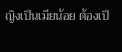ญิงเป็นเมียน้อย ต้องเป็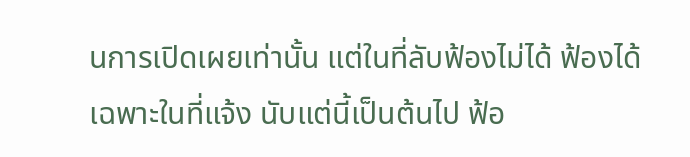นการเปิดเผยเท่านั้น แต่ในที่ลับฟ้องไม่ได้ ฟ้องได้เฉพาะในที่แจ้ง นับแต่นี้เป็นต้นไป ฟ้อ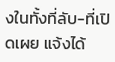งในทั้งที่ลับ-ที่เปิดเผย แจ้งได้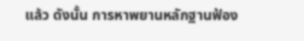แล้ว ดังนั้น การหาพยานหลักฐานฟ้อง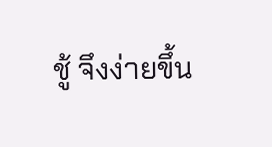ชู้ จึงง่ายขึ้น